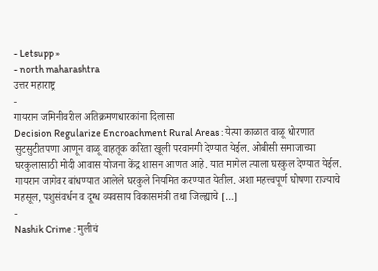- Letsupp »
- north maharashtra
उत्तर महाराष्ट्र
-
गायरान जमिनीवरील अतिक्रमणधारकांना दिलासा
Decision Regularize Encroachment Rural Areas : येत्या काळात वाळू धोरणात सुटसुटीतपणा आणून वाळू वाहतूक करिता खूली परवानगी देण्यात येईल. ओबीसी समाजाच्या घरकुलासाठी मोदी आवास योजना केंद्र शासन आणत आहे. यात मागेल त्याला घरकुल देण्यात येईल. गायरान जागेवर बांधण्यात आलेले घरकुले नियमित करण्यात येतील. अशा महत्त्वपूर्ण घोषणा राज्याचे महसूल, पशुसंवर्धन व दूग्ध व्यवसाय विकासमंत्री तथा जिल्ह्याचे […]
-
Nashik Crime : मुलीचं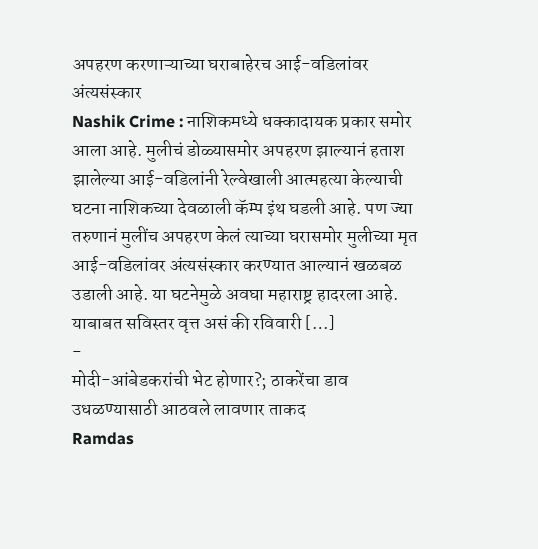अपहरण करणाऱ्याच्या घराबाहेरच आई-वडिलांवर अंत्यसंस्कार
Nashik Crime : नाशिकमध्ये धक्कादायक प्रकार समोर आला आहे. मुलीचं डोळ्यासमोर अपहरण झाल्यानं हताश झालेल्या आई-वडिलांनी रेल्वेखाली आत्महत्या केल्याची घटना नाशिकच्या देवळाली कॅम्प इंथ घडली आहे. पण ज्या तरुणानं मुलींच अपहरण केलं त्याच्या घरासमोर मुलीच्या मृत आई-वडिलांवर अंत्यसंस्कार करण्यात आल्यानं खळबळ उडाली आहे. या घटनेमुळे अवघा महाराष्ट्र हादरला आहे. याबाबत सविस्तर वृत्त असं की रविवारी […]
-
मोदी-आंबेडकरांची भेट होणार?; ठाकरेंचा डाव उधळण्यासाठी आठवले लावणार ताकद
Ramdas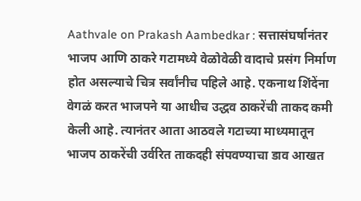Aathvale on Prakash Aambedkar : सत्तासंघर्षानंतर भाजप आणि ठाकरे गटामध्ये वेळोवेळी वादाचे प्रसंग निर्माण होत असल्याचे चित्र सर्वांनीच पहिले आहे. एकनाथ शिंदेंना वेगळं करत भाजपने या आधीच उद्धव ठाकरेंची ताकद कमी केली आहे. त्यानंतर आता आठवले गटाच्या माध्यमातून भाजप ठाकरेंची उर्वरित ताकदही संपवण्याचा डाव आखत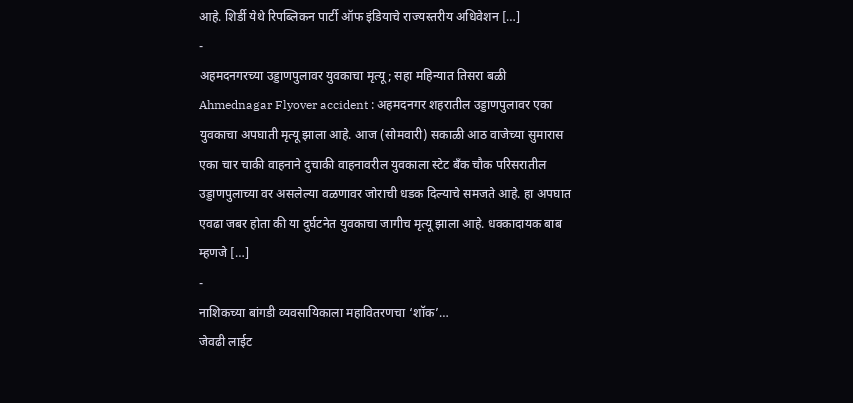आहे. शिर्डी येथे रिपब्लिकन पार्टी ऑफ इंडियाचे राज्यस्तरीय अधिवेशन […]
-
अहमदनगरच्या उड्डाणपुलावर युवकाचा मृत्यू; सहा महिन्यात तिसरा बळी
Ahmednagar Flyover accident : अहमदनगर शहरातील उड्डाणपुलावर एका युवकाचा अपघाती मृत्यू झाला आहे. आज (सोमवारी) सकाळी आठ वाजेच्या सुमारास एका चार चाकी वाहनाने दुचाकी वाहनावरील युवकाला स्टेट बँक चौक परिसरातील उड्डाणपुलाच्या वर असलेल्या वळणावर जोराची धडक दिल्याचे समजते आहे. हा अपघात एवढा जबर होता की या दुर्घटनेत युवकाचा जागीच मृत्यू झाला आहे. धक्कादायक बाब म्हणजे […]
-
नाशिकच्या बांगडी व्यवसायिकाला महावितरणचा ‘शॉक’…
जेवढी लाईट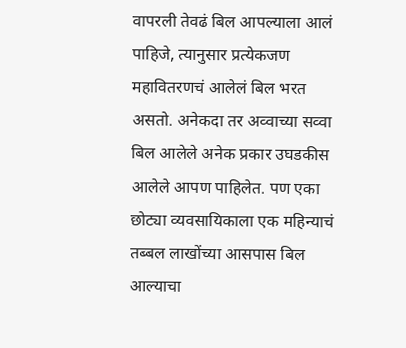वापरली तेवढं बिल आपल्याला आलं पाहिजे, त्यानुसार प्रत्येकजण महावितरणचं आलेलं बिल भरत असतो. अनेकदा तर अव्वाच्या सव्वा बिल आलेले अनेक प्रकार उघडकीस आलेले आपण पाहिलेत. पण एका छोट्या व्यवसायिकाला एक महिन्याचं तब्बल लाखोंच्या आसपास बिल आल्याचा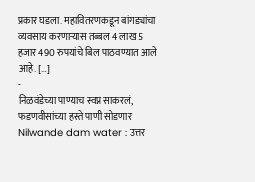प्रकार घडला. महावितरणकडून बांगड्यांचा व्यवसाय करणाऱ्यास तब्बल 4 लाख 5 हजार 490 रुपयांचे बिल पाठवण्यात आले आहे. […]
-
निळवंडेच्या पाण्याच स्वप्न साकरलं, फडणवीसांच्या हस्ते पाणी सोडणार
Nilwande dam water : उत्तर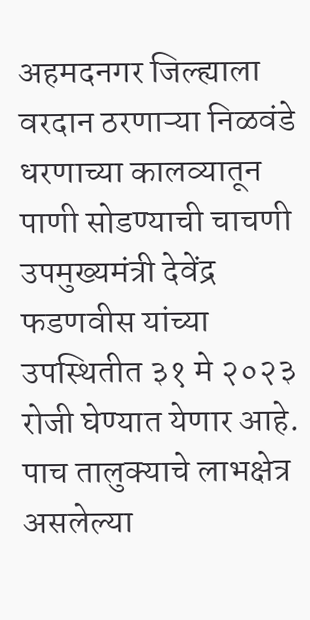अहमदनगर जिल्ह्याला वरदान ठरणाऱ्या निळवंडे धरणाच्या कालव्यातून पाणी सोडण्याची चाचणी उपमुख्यमंत्री देवेंद्र फडणवीस यांच्या उपस्थितीत ३१ मे २०२३ रोजी घेण्यात येणार आहे. पाच तालुक्याचे लाभक्षेत्र असलेल्या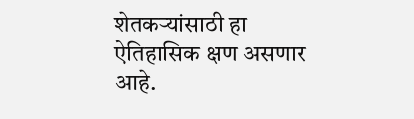शेतकऱ्यांसाठी हा ऐतिहासिक क्षण असणार आहे.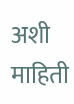अशी माहिती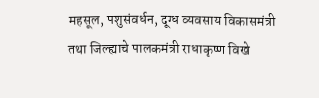महसूल, पशुसंवर्धन, दूग्ध व्यवसाय विकासमंत्री तथा जिल्ह्याचे पालकमंत्री राधाकृष्ण विखे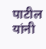पाटील यांनी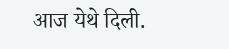आज येथे दिली.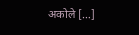अकोले […]